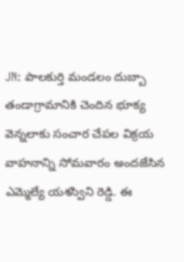JN: పాలకుర్తి మండలం దుబ్బా తండాగ్రామానికి చెందిన భూక్య వెన్నలాకు సంచార చేపల విక్రయ వాహనాన్ని సోమవారం అందజేసిన ఎమ్మెల్యే యశస్విని రెడ్డి. ఈ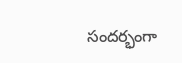సందర్భంగా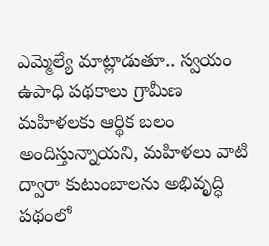ఎమ్మెల్యే మాట్లాడుతూ.. స్వయం ఉపాధి పథకాలు గ్రామీణ మహిళలకు ఆర్థిక బలం అందిస్తున్నాయని, మహిళలు వాటి ద్వారా కుటుంబాలను అభివృద్ధి పథంలో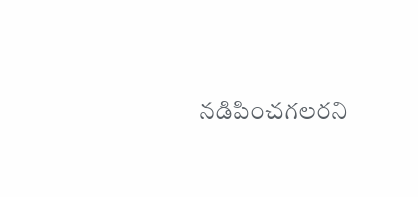నడిపించగలరని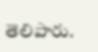తెలిపారు.